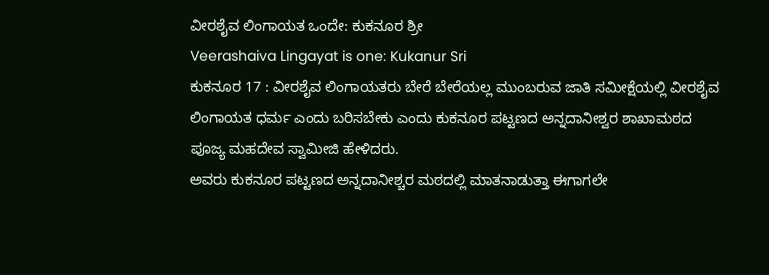ವೀರಶೈವ ಲಿಂಗಾಯತ ಒಂದೇ: ಕುಕನೂರ ಶ್ರೀ
Veerashaiva Lingayat is one: Kukanur Sri
ಕುಕನೂರ 17 : ವೀರಶೈವ ಲಿಂಗಾಯತರು ಬೇರೆ ಬೇರೆಯಲ್ಲ ಮುಂಬರುವ ಜಾತಿ ಸಮೀಕ್ಷೆಯಲ್ಲಿ ವೀರಶೈವ ಲಿಂಗಾಯತ ಧರ್ಮ ಎಂದು ಬರಿಸಬೇಕು ಎಂದು ಕುಕನೂರ ಪಟ್ಟಣದ ಅನ್ನದಾನೀಶ್ವರ ಶಾಖಾಮಠದ ಪೂಜ್ಯ ಮಹದೇವ ಸ್ವಾಮೀಜಿ ಹೇಳಿದರು.
ಅವರು ಕುಕನೂರ ಪಟ್ಟಣದ ಅನ್ನದಾನೀಶ್ಚರ ಮಠದಲ್ಲಿ ಮಾತನಾಡುತ್ತಾ ಈಗಾಗಲೇ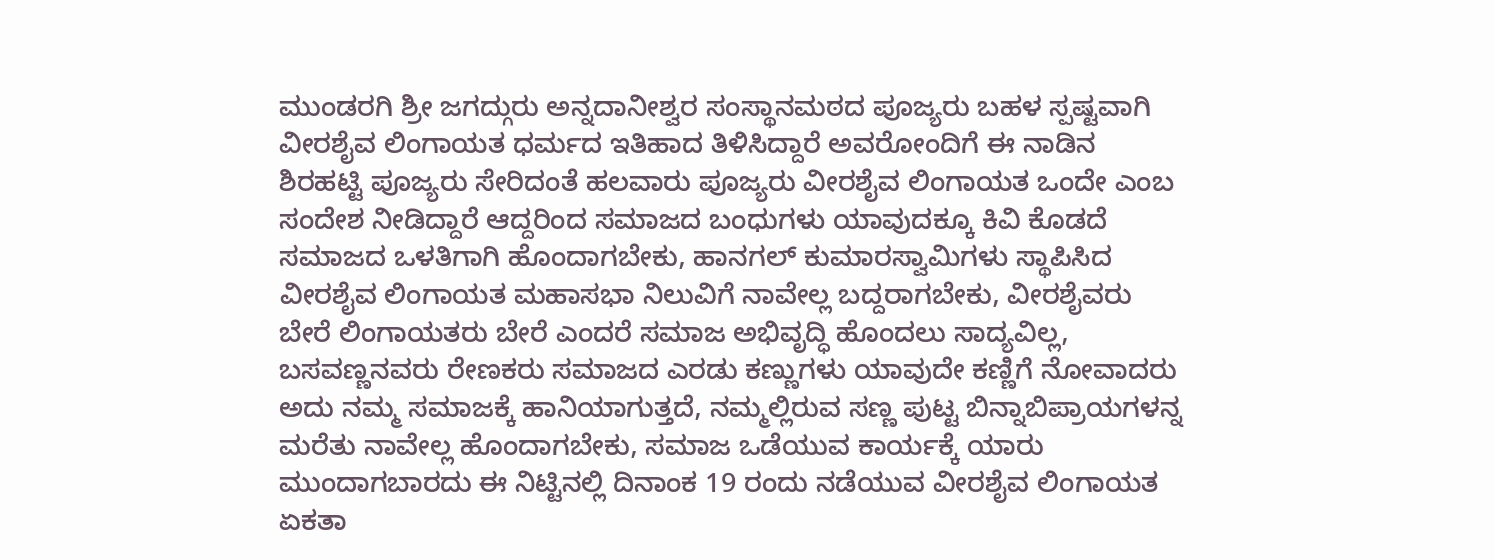ಮುಂಡರಗಿ ಶ್ರೀ ಜಗದ್ಗುರು ಅನ್ನದಾನೀಶ್ವರ ಸಂಸ್ಥಾನಮಠದ ಪೂಜ್ಯರು ಬಹಳ ಸ್ಪಷ್ಟವಾಗಿ ವೀರಶೈವ ಲಿಂಗಾಯತ ಧರ್ಮದ ಇತಿಹಾದ ತಿಳಿಸಿದ್ದಾರೆ ಅವರೋಂದಿಗೆ ಈ ನಾಡಿನ ಶಿರಹಟ್ಟಿ ಪೂಜ್ಯರು ಸೇರಿದಂತೆ ಹಲವಾರು ಪೂಜ್ಯರು ವೀರಶೈವ ಲಿಂಗಾಯತ ಒಂದೇ ಎಂಬ ಸಂದೇಶ ನೀಡಿದ್ದಾರೆ ಆದ್ದರಿಂದ ಸಮಾಜದ ಬಂಧುಗಳು ಯಾವುದಕ್ಕೂ ಕಿವಿ ಕೊಡದೆ ಸಮಾಜದ ಒಳತಿಗಾಗಿ ಹೊಂದಾಗಬೇಕು, ಹಾನಗಲ್ ಕುಮಾರಸ್ವಾಮಿಗಳು ಸ್ಥಾಪಿಸಿದ ವೀರಶೈವ ಲಿಂಗಾಯತ ಮಹಾಸಭಾ ನಿಲುವಿಗೆ ನಾವೇಲ್ಲ ಬದ್ದರಾಗಬೇಕು, ವೀರಶೈವರು ಬೇರೆ ಲಿಂಗಾಯತರು ಬೇರೆ ಎಂದರೆ ಸಮಾಜ ಅಭಿವೃದ್ಧಿ ಹೊಂದಲು ಸಾದ್ಯವಿಲ್ಲ, ಬಸವಣ್ಣನವರು ರೇಣಕರು ಸಮಾಜದ ಎರಡು ಕಣ್ಣುಗಳು ಯಾವುದೇ ಕಣ್ಣಿಗೆ ನೋವಾದರು ಅದು ನಮ್ಮ ಸಮಾಜಕ್ಕೆ ಹಾನಿಯಾಗುತ್ತದೆ, ನಮ್ಮಲ್ಲಿರುವ ಸಣ್ಣ ಪುಟ್ಟ ಬಿನ್ನಾಬಿಪ್ರಾಯಗಳನ್ನ ಮರೆತು ನಾವೇಲ್ಲ ಹೊಂದಾಗಬೇಕು, ಸಮಾಜ ಒಡೆಯುವ ಕಾರ್ಯಕ್ಕೆ ಯಾರು ಮುಂದಾಗಬಾರದು ಈ ನಿಟ್ಟಿನಲ್ಲಿ ದಿನಾಂಕ 19 ರಂದು ನಡೆಯುವ ವೀರಶೈವ ಲಿಂಗಾಯತ ಏಕತಾ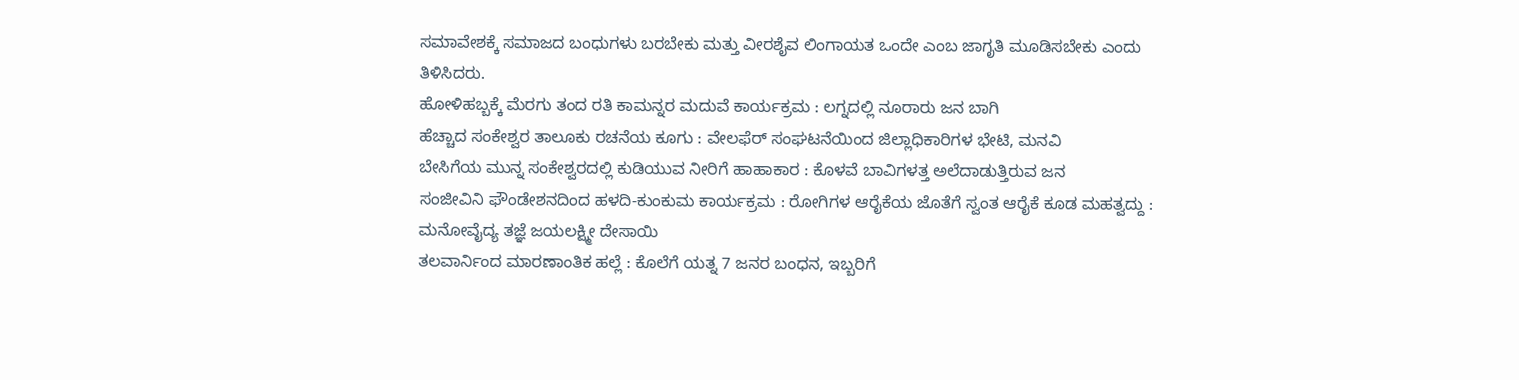ಸಮಾವೇಶಕ್ಕೆ ಸಮಾಜದ ಬಂಧುಗಳು ಬರಬೇಕು ಮತ್ತು ವೀರಶೈವ ಲಿಂಗಾಯತ ಒಂದೇ ಎಂಬ ಜಾಗೃತಿ ಮೂಡಿಸಬೇಕು ಎಂದು ತಿಳಿಸಿದರು.
ಹೋಳಿಹಬ್ಬಕ್ಕೆ ಮೆರಗು ತಂದ ರತಿ ಕಾಮನ್ನರ ಮದುವೆ ಕಾರ್ಯಕ್ರಮ : ಲಗ್ನದಲ್ಲಿ ನೂರಾರು ಜನ ಬಾಗಿ
ಹೆಚ್ಚಾದ ಸಂಕೇಶ್ವರ ತಾಲೂಕು ರಚನೆಯ ಕೂಗು : ವೇಲಫೆರ್ ಸಂಘಟನೆಯಿಂದ ಜಿಲ್ಲಾಧಿಕಾರಿಗಳ ಭೇಟಿ, ಮನವಿ
ಬೇಸಿಗೆಯ ಮುನ್ನ ಸಂಕೇಶ್ವರದಲ್ಲಿ ಕುಡಿಯುವ ನೀರಿಗೆ ಹಾಹಾಕಾರ : ಕೊಳವೆ ಬಾವಿಗಳತ್ತ ಅಲೆದಾಡುತ್ತಿರುವ ಜನ
ಸಂಜೀವಿನಿ ಫೌಂಡೇಶನದಿಂದ ಹಳದಿ-ಕುಂಕುಮ ಕಾರ್ಯಕ್ರಮ : ರೋಗಿಗಳ ಆರೈಕೆಯ ಜೊತೆಗೆ ಸ್ವಂತ ಆರೈಕೆ ಕೂಡ ಮಹತ್ವದ್ದು : ಮನೋವೈದ್ಯ ತಜ್ಞೆ ಜಯಲಕ್ಷ್ಮೀ ದೇಸಾಯಿ
ತಲವಾರ್ನಿಂದ ಮಾರಣಾಂತಿಕ ಹಲ್ಲೆ : ಕೊಲೆಗೆ ಯತ್ನ 7 ಜನರ ಬಂಧನ, ಇಬ್ಬರಿಗೆ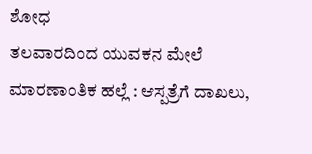ಶೋಧ
ತಲವಾರದಿಂದ ಯುವಕನ ಮೇಲೆ ಮಾರಣಾಂತಿಕ ಹಲ್ಲೆ : ಆಸ್ಪತ್ರೆಗೆ ದಾಖಲು,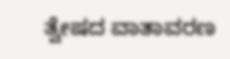ತ್ವೇಷದ ವಾತಾವರಣ